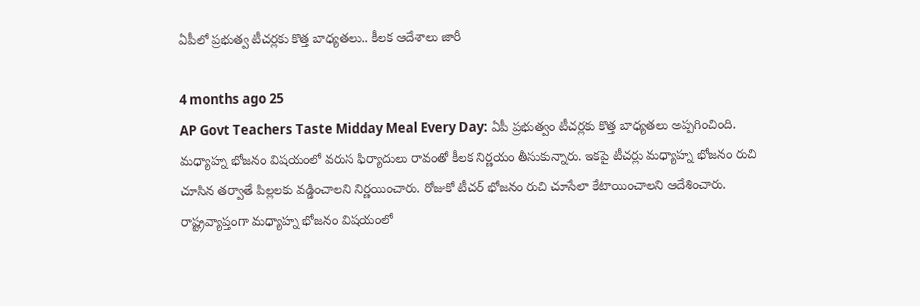ఏపీలో ప్రభుత్వ టీచర్లకు కొత్త బాధ్యతలు.. కీలక ఆదేశాలు జారీ

4 months ago 25
AP Govt Teachers Taste Midday Meal Every Day: ఏపీ ప్రభుత్వం టీచర్లకు కొత్త బాధ్యతలు అప్పగించింది. మధ్యాహ్న భోజనం విషయంలో వరుస ఫిర్యాదులు రావంతో కీలక నిర్ణయం తీసుకున్నారు. ఇకపై టీచర్లు మధ్యాహ్న భోజనం రుచి చూసిన తర్వాతే పిల్లలకు వడ్డించాలని నిర్ణయించారు. రోజుకో టీచర్ భోజనం రుచి చూసేలా కేటాయించాలని ఆదేశించారు. రాష్ట్రవ్యాప్తంగా మధ్యాహ్న భోజనం విషయంలో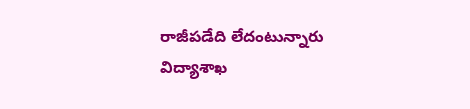రాజీపడేది లేదంటున్నారు విద్యాశాఖ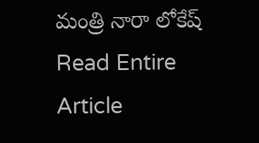మంత్రి నారా లోకేష్
Read Entire Article